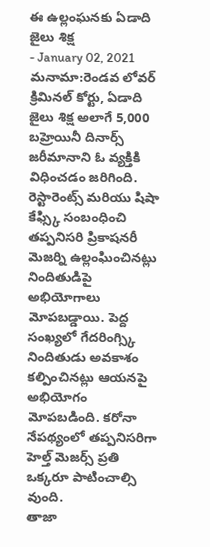ఈ ఉల్లంఘనకు ఏడాది జైలు శిక్ష
- January 02, 2021
మనామా:రెండవ లోవర్ క్రిమినల్ కోర్టు, ఏడాది జైలు శిక్ష అలాగే 5,000 బహ్రెయినీ దినార్స్ జరీమానాని ఓ వ్యక్తికి విధించడం జరిగింది. రెస్టారెంట్స్ మరియు షిషా కేఫ్స్కి సంబంధించి తప్పనిసరి ప్రికాషనరీ మెజర్ని ఉల్లంఘించినట్లు నిందితుడిపై అభియోగాలు మోపబడ్డాయి. పెద్ద సంఖ్యలో గేదరింగ్స్కి నిందితుడు అవకాశం కల్పించినట్లు ఆయనపై అభియోగం మోపబడింది. కరోనా నేపథ్యంలో తప్పనిసరిగా హెల్త్ మెజర్స్ ప్రతి ఒక్కరూ పాటించాల్సి వుంది.
తాజా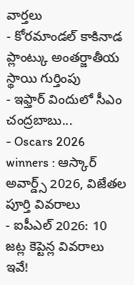వార్తలు
- కోరమాండల్ కాకినాడ ప్లాంట్కు అంతర్జాతీయ స్థాయి గుర్తింపు
- ఇఫ్తార్ విందులో సీఎం చంద్రబాబు...
- Oscars 2026 winners : ఆస్కార్ అవార్డ్స్ 2026, విజేతల పూర్తి వివరాలు
- ఐపీఎల్ 2026: 10 జట్ల కెప్టెన్ల వివరాలు ఇవే!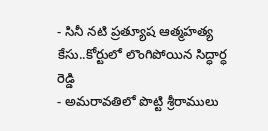- సినీ నటి ప్రత్యూష ఆత్మహత్య కేసు..కోర్టులో లొంగిపోయిన సిద్ధార్ధ రెడ్డి
- అమరావతిలో పొట్టి శ్రీరాములు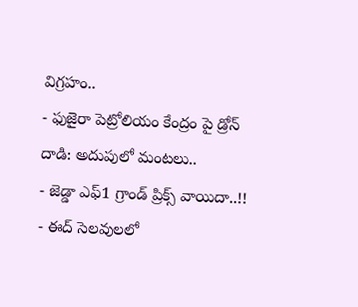విగ్రహం..
- ఫుజైరా పెట్రోలియం కేంద్రం పై డ్రోన్ దాడి: అదుపులో మంటలు..
- జెడ్డా ఎఫ్1 గ్రాండ్ ప్రిక్స్ వాయిదా..!!
- ఈద్ సెలవులలో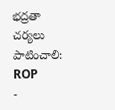భద్రతా చర్యలు పాటించాలి: ROP
-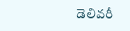డెలివరీ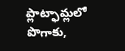ప్లాట్ఫామ్లలో పొగాకు,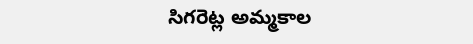సిగరెట్ల అమ్మకాల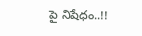పై నిషేధం..!!